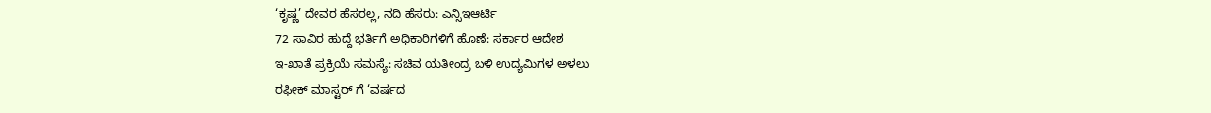‘ಕೃಷ್ಣ’ ದೇವರ ಹೆಸರಲ್ಲ, ನದಿ ಹೆಸರು: ಎನ್ಸಿಇಆರ್ಟಿ
72 ಸಾವಿರ ಹುದ್ದೆ ಭರ್ತಿಗೆ ಅಧಿಕಾರಿಗಳಿಗೆ ಹೊಣೆ: ಸರ್ಕಾರ ಆದೇಶ
ಇ-ಖಾತೆ ಪ್ರಕ್ರಿಯೆ ಸಮಸ್ಯೆ: ಸಚಿವ ಯತೀಂದ್ರ ಬಳಿ ಉದ್ಯಮಿಗಳ ಅಳಲು
ರಫೀಕ್ ಮಾಸ್ಟರ್ ಗೆ ‘ವರ್ಷದ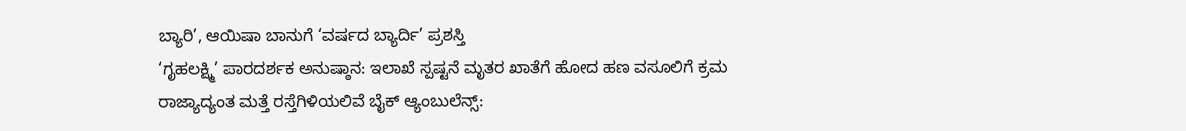ಬ್ಯಾರಿ’, ಆಯಿಷಾ ಬಾನುಗೆ ‘ವರ್ಷದ ಬ್ಯಾರ್ದಿ’ ಪ್ರಶಸ್ತಿ
‘ಗೃಹಲಕ್ಷ್ಮಿ’ ಪಾರದರ್ಶಕ ಅನುಷ್ಠಾನ: ಇಲಾಖೆ ಸ್ಪಷ್ಟನೆ ಮೃತರ ಖಾತೆಗೆ ಹೋದ ಹಣ ವಸೂಲಿಗೆ ಕ್ರಮ
ರಾಜ್ಯಾದ್ಯಂತ ಮತ್ತೆ ರಸ್ತೆಗಿಳಿಯಲಿವೆ ಬೈಕ್ ಆ್ಯಂಬುಲೆನ್ಸ್: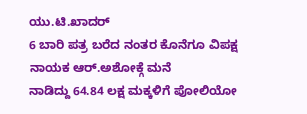ಯು.ಟಿ.ಖಾದರ್
6 ಬಾರಿ ಪತ್ರ ಬರೆದ ನಂತರ ಕೊನೆಗೂ ವಿಪಕ್ಷ ನಾಯಕ ಆರ್.ಅಶೋಕ್ಗೆ ಮನೆ
ನಾಡಿದ್ದು 64.84 ಲಕ್ಷ ಮಕ್ಕಳಿಗೆ ಪೋಲಿಯೋ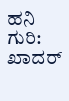ಹನಿ ಗುರಿ: ಖಾದರ್